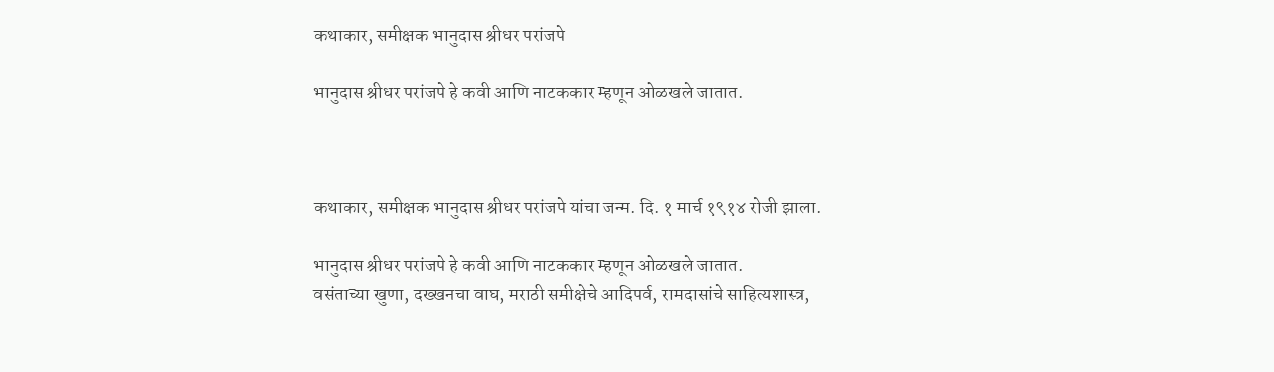कथाकार, समीक्षक भानुदास श्रीधर परांजपे

भानुदास श्रीधर परांजपे हे कवी आणि नाटककार म्हणून ओळखले जातात.



कथाकार, समीक्षक भानुदास श्रीधर परांजपे यांचा जन्म. दि. १ मार्च १९१४ रोजी झाला.

भानुदास श्रीधर परांजपे हे कवी आणि नाटककार म्हणून ओळखले जातात.
वसंताच्या खुणा, दख्खनचा वाघ, मराठी समीक्षेचे आदिपर्व, रामदासांचे साहित्यशास्त्र,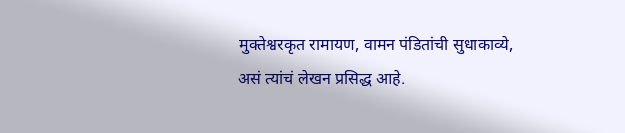मुक्तेश्वरकृत रामायण, वामन पंडितांची सुधाकाव्ये, असं त्यांचं लेखन प्रसिद्ध आहे.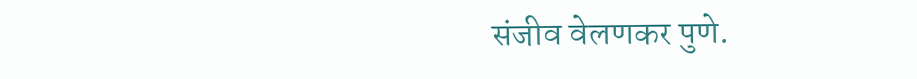संजीव वेलणकर पुणे.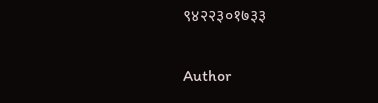९४२२३०१७३३

Author